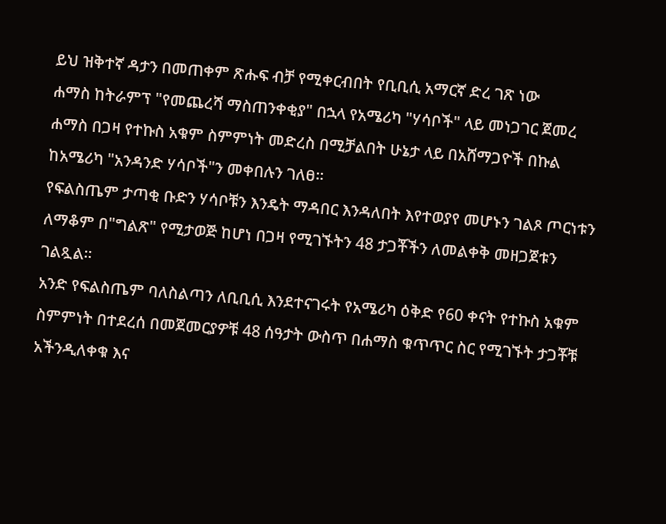ይህ ዝቅተኛ ዳታን በመጠቀም ጽሑፍ ብቻ የሚቀርብበት የቢቢሲ አማርኛ ድረ ገጽ ነው
ሐማስ ከትራምፕ "የመጨረሻ ማስጠንቀቂያ" በኋላ የአሜሪካ "ሃሳቦች" ላይ መነጋገር ጀመረ
ሐማስ በጋዛ የተኩስ አቁም ስምምነት መድረስ በሚቻልበት ሁኔታ ላይ በአሸማጋዮች በኩል ከአሜሪካ "አንዳንድ ሃሳቦች"ን መቀበሉን ገለፀ።
የፍልስጤም ታጣቂ ቡድን ሃሳቦቹን እንዴት ማዳበር እንዳለበት እየተወያየ መሆኑን ገልጾ ጦርነቱን ለማቆም በ"ግልጽ" የሚታወጅ ከሆነ በጋዛ የሚገኙትን 48 ታጋቾችን ለመልቀቅ መዘጋጀቱን ገልጿል።
አንድ የፍልስጤም ባለስልጣን ለቢቢሲ እንደተናገሩት የአሜሪካ ዕቅድ የ60 ቀናት የተኩስ አቁም ስምምነት በተደረሰ በመጀመርያዎቹ 48 ሰዓታት ውስጥ በሐማስ ቁጥጥር ስር የሚገኙት ታጋቾቹ አችንዲለቀቁ እና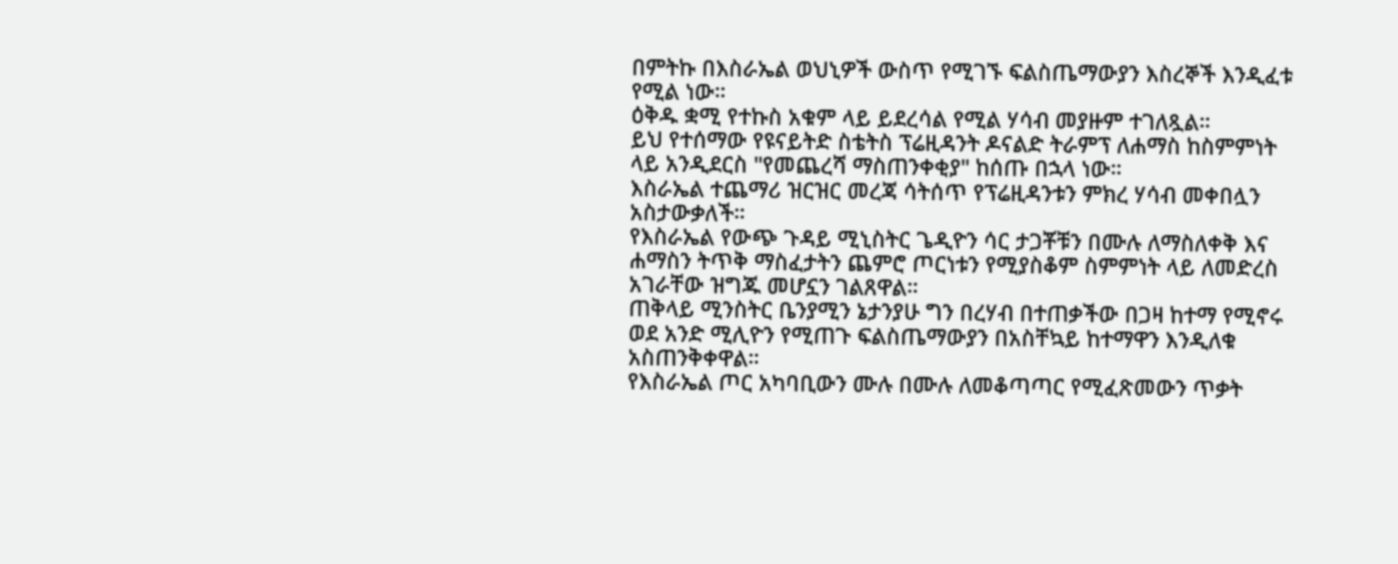በምትኩ በእስራኤል ወህኒዎች ውስጥ የሚገኙ ፍልስጤማውያን እስረኞች እንዲፈቱ የሚል ነው።
ዕቅዱ ቋሚ የተኩስ አቁም ላይ ይደረሳል የሚል ሃሳብ መያዙም ተገለጿል።
ይህ የተሰማው የዩናይትድ ስቴትስ ፕሬዚዳንት ዶናልድ ትራምፕ ለሐማስ ከስምምነት ላይ አንዲደርስ "የመጨረሻ ማስጠንቀቂያ" ከሰጡ በኋላ ነው።
እስራኤል ተጨማሪ ዝርዝር መረጃ ሳትሰጥ የፕሬዚዳንቱን ምክረ ሃሳብ መቀበሏን አስታውቃለች።
የእስራኤል የውጭ ጉዳይ ሚኒስትር ጌዲዮን ሳር ታጋቾቹን በሙሉ ለማስለቀቅ እና ሐማስን ትጥቅ ማስፈታትን ጨምሮ ጦርነቱን የሚያስቆም ስምምነት ላይ ለመድረስ አገራቸው ዝግጁ መሆኗን ገልጸዋል።
ጠቅላይ ሚንስትር ቤንያሚን ኔታንያሁ ግን በረሃብ በተጠቃችው በጋዛ ከተማ የሚኖሩ ወደ አንድ ሚሊዮን የሚጠጉ ፍልስጤማውያን በአስቸኳይ ከተማዋን እንዲለቁ አስጠንቅቀዋል።
የእስራኤል ጦር አካባቢውን ሙሉ በሙሉ ለመቆጣጣር የሚፈጽመውን ጥቃት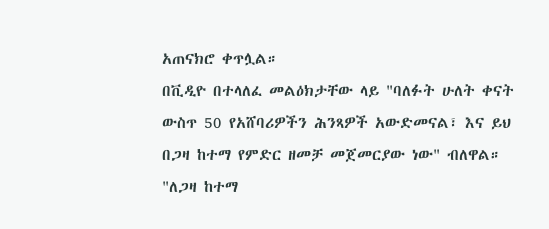አጠናክሮ ቀጥሏል።
በቪዲዮ በተላለፈ መልዕክታቸው ላይ "ባለፉት ሁለት ቀናት ውስጥ 50 የአሸባሪዎችን ሕንጻዎች አውድመናል፣ እና ይህ በጋዛ ከተማ የምድር ዘመቻ መጀመርያው ነው" ብለዋል።
"ለጋዛ ከተማ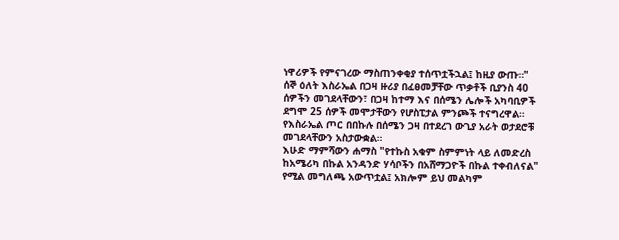ነዋሪዎች የምናገረው ማስጠንቀቂያ ተሰጥቷችኋል፤ ከዚያ ውጡ።"
ሰኞ ዕለት እስራኤል በጋዛ ዙሪያ በፈፀመቻቸው ጥቃቶች ቢያንስ 40 ሰዎችን መገደላቸውን፣ በጋዛ ከተማ እና በሰሜን ሌሎች አካባቢዎች ደግሞ 25 ሰዎች መሞታቸውን የሆስፒታል ምንጮች ተናግረዋል።
የእስራኤል ጦር በበኩሉ በሰሜን ጋዛ በተደረገ ውጊያ አራት ወታደሮቹ መገደላቸውን አስታውቋል።
እሁድ ማምሻውን ሐማስ "የተኩስ አቁም ስምምነት ላይ ለመድረስ ከአሜሪካ በኩል አንዳንድ ሃሳቦችን በአሸማጋዮች በኩል ተቀብለናል" የሚል መግለጫ አውጥቷል፤ አክሎም ይህ መልካም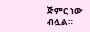ጅምር ነው ብሏል።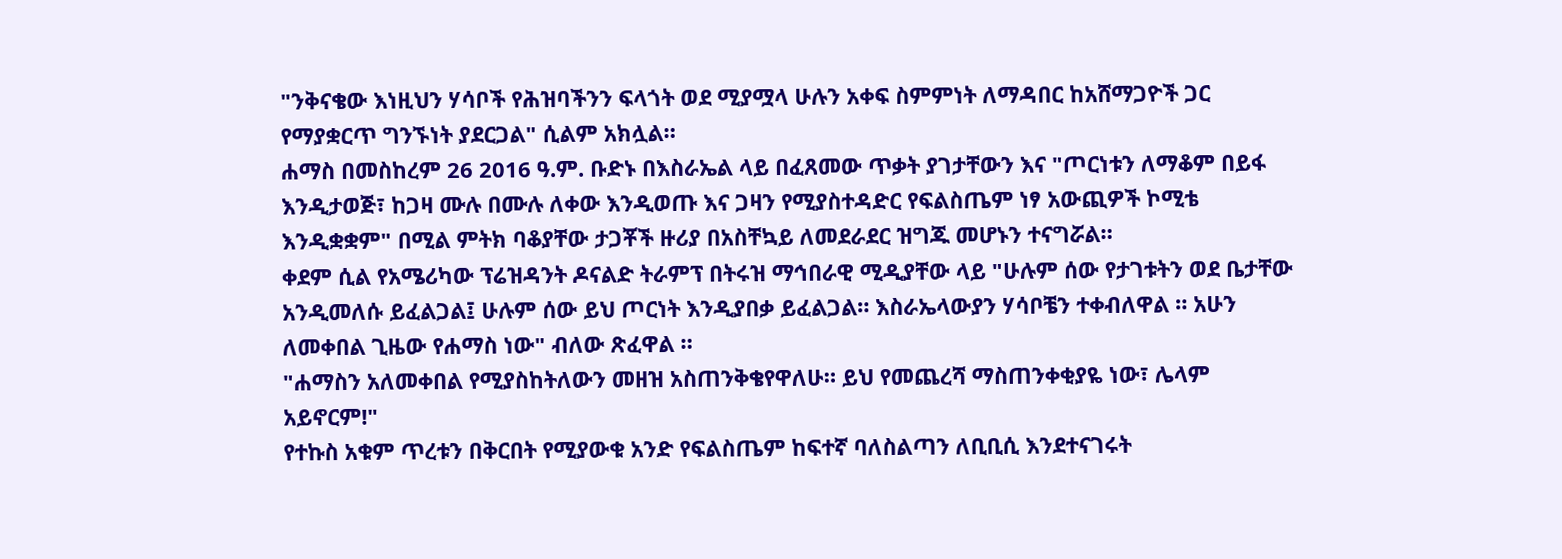"ንቅናቄው እነዚህን ሃሳቦች የሕዝባችንን ፍላጎት ወደ ሚያሟላ ሁሉን አቀፍ ስምምነት ለማዳበር ከአሸማጋዮች ጋር የማያቋርጥ ግንኙነት ያደርጋል" ሲልም አክሏል።
ሐማስ በመስከረም 26 2016 ዓ.ም. ቡድኑ በእስራኤል ላይ በፈጸመው ጥቃት ያገታቸውን እና "ጦርነቱን ለማቆም በይፋ እንዲታወጅ፣ ከጋዛ ሙሉ በሙሉ ለቀው እንዲወጡ እና ጋዛን የሚያስተዳድር የፍልስጤም ነፃ አውጪዎች ኮሚቴ እንዲቋቋም" በሚል ምትክ ባቆያቸው ታጋቾች ዙሪያ በአስቸኳይ ለመደራደር ዝግጁ መሆኑን ተናግሯል።
ቀደም ሲል የአሜሪካው ፕሬዝዳንት ዶናልድ ትራምፕ በትሩዝ ማኅበራዊ ሚዲያቸው ላይ "ሁሉም ሰው የታገቱትን ወደ ቤታቸው አንዲመለሱ ይፈልጋል፤ ሁሉም ሰው ይህ ጦርነት እንዲያበቃ ይፈልጋል። እስራኤላውያን ሃሳቦቼን ተቀብለዋል ። አሁን ለመቀበል ጊዜው የሐማስ ነው" ብለው ጽፈዋል ።
"ሐማስን አለመቀበል የሚያስከትለውን መዘዝ አስጠንቅቄየዋለሁ። ይህ የመጨረሻ ማስጠንቀቂያዬ ነው፣ ሌላም አይኖርም!"
የተኩስ አቁም ጥረቱን በቅርበት የሚያውቁ አንድ የፍልስጤም ከፍተኛ ባለስልጣን ለቢቢሲ እንደተናገሩት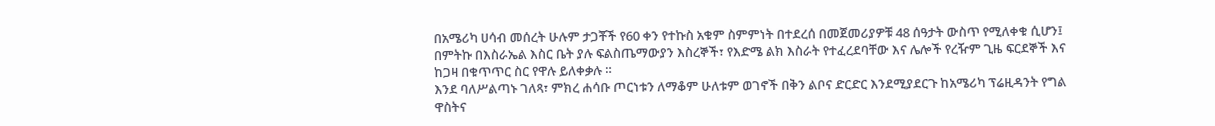በአሜሪካ ሀሳብ መሰረት ሁሉም ታጋቾች የ60 ቀን የተኩስ አቁም ስምምነት በተደረሰ በመጀመሪያዎቹ 48 ሰዓታት ውስጥ የሚለቀቁ ሲሆን፤ በምትኩ በእስራኤል እስር ቤት ያሉ ፍልስጤማውያን እስረኞች፣ የእድሜ ልክ እስራት የተፈረደባቸው እና ሌሎች የረዥም ጊዜ ፍርደኞች እና ከጋዛ በቁጥጥር ስር የዋሉ ይለቀቃሉ ።
እንደ ባለሥልጣኑ ገለጻ፣ ምክረ ሐሳቡ ጦርነቱን ለማቆም ሁለቱም ወገኖች በቅን ልቦና ድርድር እንደሚያደርጉ ከአሜሪካ ፕሬዚዳንት የግል ዋስትና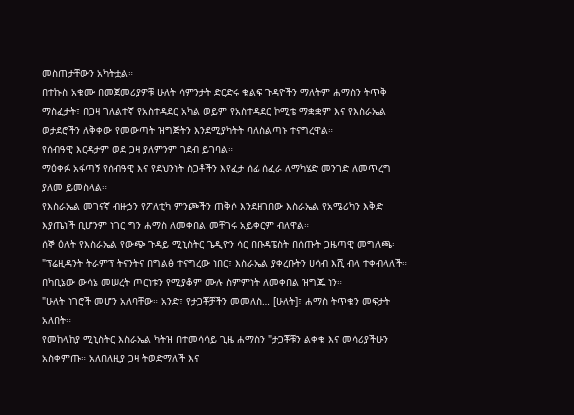መስጠታቸውን አካትቷል።
በተኩስ አቁሙ በመጀመሪያዎቹ ሁለት ሳምንታት ድርድሩ ቁልፍ ጉዳዮችን ማለትም ሐማስን ትጥቅ ማስፈታት፣ በጋዛ ገለልተኛ የአስተዳደር አካል ወይም የአስተዳደር ኮሚቴ ማቋቋም እና የእስራኤል ወታደሮችን ለቅቀው የመውጣት ዝግጅትን እንደሚያካትት ባለስልጣኑ ተናግረዋል።
የሰብዓዊ እርዳታም ወደ ጋዛ ያለምንም ገደብ ይገባል።
ማዕቀፉ አፋጣኝ የሰብዓዊ እና የደህንነት ስጋቶችን እየፈታ ሰፊ ሰፈራ ለማካሄድ መንገድ ለመጥረግ ያለመ ይመስላል።
የእስራኤል መገናኛ ብዙኃን የፖለቲካ ምንጮችን ጠቅሶ እንደዘገበው እስራኤል የአሜሪካን እቅድ እያጤነች ቢሆንም ነገር ግን ሐማስ ለመቀበል መቸገሩ አይቀርም ብለዋል።
ሰኞ ዕለት የእስራኤል የውጭ ጉዳይ ሚኒስትር ጌዲዮን ሳር በቡዳፔስት በሰጡት ጋዜጣዊ መግለጫ፡ "ፕሬዚዳንት ትራምፕ ትናንትና በግልፅ ተናግረው ነበር፣ እስራኤል ያቀረቡትን ሀሳብ እሺ ብላ ተቀብላለች። በካቢኔው ውሳኔ መሠረት ጦርነቱን የሚያቆም ሙሉ ስምምነት ለመቀበል ዝግጁ ነን።
"ሁለት ነገሮች መሆን አለባቸው። አንድ፣ የታጋቾቻችን መመለስ… [ሁለት]፣ ሐማስ ትጥቁን መፍታት አለበት።
የመከላከያ ሚኒስትር እስራኤል ካትዝ በተመሳሳይ ጊዜ ሐማስን "ታጋቾቹን ልቀቁ እና መሳሪያችሁን አስቀምጡ። አለበለዚያ ጋዛ ትወድማለች እና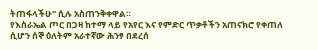ትጠፋላችሁ" ሲሉ አስጠንቅቀዋል።
የእስራኤል ጦር በጋዛ ከተማ ላይ የአየር እና የምድር ጥቃቶችን አጠናክሮ የቀጠለ ሲሆን ሰኞ ዕለትም አራተኛው ሕንፃ በደረሰ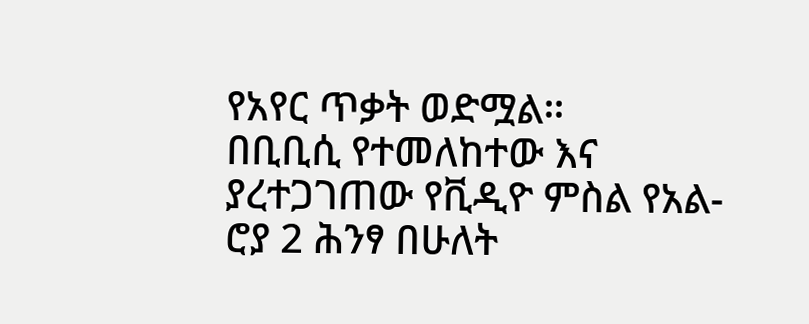የአየር ጥቃት ወድሟል።
በቢቢሲ የተመለከተው እና ያረተጋገጠው የቪዲዮ ምስል የአል-ሮያ 2 ሕንፃ በሁለት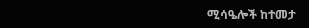ሚሳዔሎች ከተመታ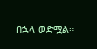በኋላ ወድሟል።